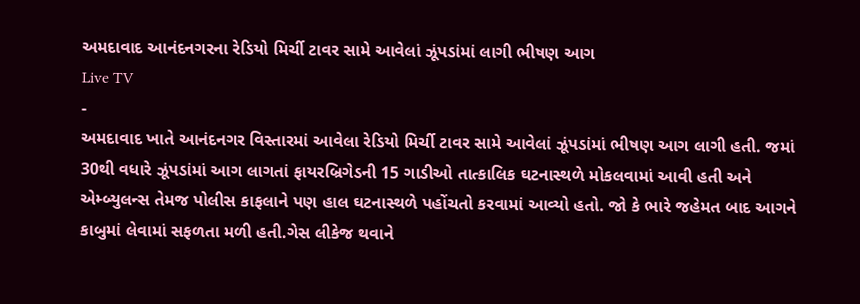અમદાવાદ આનંદનગરના રેડિયો મિર્ચી ટાવર સામે આવેલાં ઝૂંપડાંમાં લાગી ભીષણ આગ
Live TV
-
અમદાવાદ ખાતે આનંદનગર વિસ્તારમાં આવેલા રેડિયો મિર્ચી ટાવર સામે આવેલાં ઝૂંપડાંમાં ભીષણ આગ લાગી હતી. જમાં 30થી વધારે ઝૂંપડાંમાં આગ લાગતાં ફાયરબ્રિગેડની 15 ગાડીઓ તાત્કાલિક ઘટનાસ્થળે મોકલવામાં આવી હતી અને એમ્બ્યુલન્સ તેમજ પોલીસ કાફલાને પણ હાલ ઘટનાસ્થળે પહોંચતો કરવામાં આવ્યો હતો. જો કે ભારે જહેમત બાદ આગને કાબુમાં લેવામાં સફળતા મળી હતી.ગેસ લીકેજ થવાને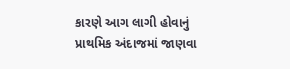કારણે આગ લાગી હોવાનું પ્રાથમિક અંદાજમાં જાણવા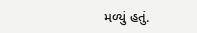મળ્યું હતું.